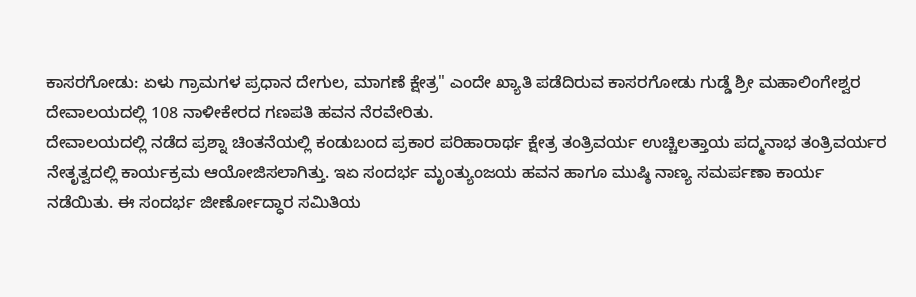ಕಾಸರಗೋಡು: ಏಳು ಗ್ರಾಮಗಳ ಪ್ರಧಾನ ದೇಗುಲ, ಮಾಗಣೆ ಕ್ಷೇತ್ರ" ಎಂದೇ ಖ್ಯಾತಿ ಪಡೆದಿರುವ ಕಾಸರಗೋಡು ಗುಡ್ಡೆ ಶ್ರೀ ಮಹಾಲಿಂಗೇಶ್ವರ ದೇವಾಲಯದಲ್ಲಿ 108 ನಾಳೀಕೇರದ ಗಣಪತಿ ಹವನ ನೆರವೇರಿತು.
ದೇವಾಲಯದಲ್ಲಿ ನಡೆದ ಪ್ರಶ್ನಾ ಚಿಂತನೆಯಲ್ಲಿ ಕಂಡುಬಂದ ಪ್ರಕಾರ ಪರಿಹಾರಾರ್ಥ ಕ್ಷೇತ್ರ ತಂತ್ರಿವರ್ಯ ಉಚ್ಚಿಲತ್ತಾಯ ಪದ್ಮನಾಭ ತಂತ್ರಿವರ್ಯರ ನೇತೃತ್ವದಲ್ಲಿ ಕಾರ್ಯಕ್ರಮ ಆಯೋಜಿಸಲಾಗಿತ್ತು. ಇಏ ಸಂದರ್ಭ ಮೃಂತ್ಯುಂಜಯ ಹವನ ಹಾಗೂ ಮುಷ್ಠಿ ನಾಣ್ಯ ಸಮರ್ಪಣಾ ಕಾರ್ಯ ನಡೆಯಿತು. ಈ ಸಂದರ್ಭ ಜೀರ್ಣೋದ್ಧಾರ ಸಮಿತಿಯ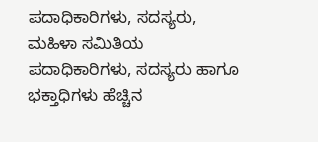ಪದಾಧಿಕಾರಿಗಳು, ಸದಸ್ಯರು, ಮಹಿಳಾ ಸಮಿತಿಯ ಪದಾಧಿಕಾರಿಗಳು, ಸದಸ್ಯರು ಹಾಗೂ ಭಕ್ತಾಧಿಗಳು ಹೆಚ್ಚಿನ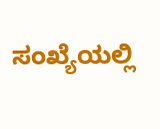ಸಂಖ್ಯೆಯಲ್ಲಿ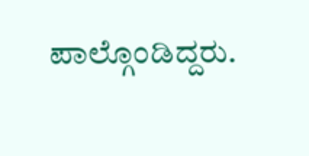ಪಾಲ್ಗೊಂಡಿದ್ದರು.